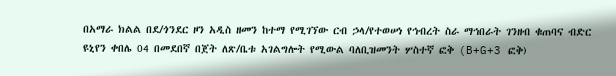በአማራ ክልል በደ/ጎንደር ዞን አዲስ ዘመን ከተማ የሚገኘው ርብ ኃላ/የተወሠነ የኅብረት ስራ ማኅበራት ገንዘብ ቁጠባና ብድር ዩኒየን ቀበሌ 04 በመደበኛ በጀት ለጽ/ቤቱ አገልግሎት የሚውል ባለቢዝመንት ሦስተኛ ፎቅ (B+G+3 ፎቅ)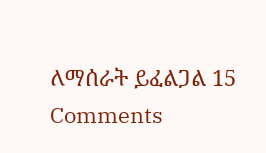ለማሰራት ይፈልጋል 15 Comments